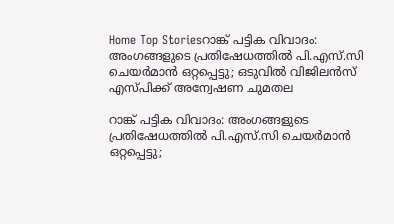Home Top Storiesറാങ്ക് പട്ടിക വിവാദം: അംഗങ്ങളുടെ പ്രതിഷേധത്തിൽ പി.എസ്.സി ചെയർമാൻ ഒറ്റപ്പെട്ടു; ഒടുവിൽ വിജിലൻസ് എസ്‌പിക്ക് അന്വേഷണ ചുമതല

റാങ്ക് പട്ടിക വിവാദം: അംഗങ്ങളുടെ പ്രതിഷേധത്തിൽ പി.എസ്.സി ചെയർമാൻ ഒറ്റപ്പെട്ടു;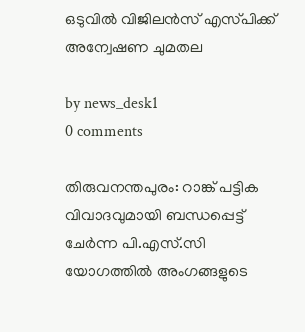ഒടുവിൽ വിജിലൻസ് എസ്‌പിക്ക് അന്വേഷണ ചുമതല

by news_desk1
0 comments

തിരുവനന്തപുരം: റാങ്ക് പട്ടിക വിവാദവുമായി ബന്ധപ്പെട്ട് ചേർന്ന പി.എസ്.സി യോഗത്തിൽ അംഗങ്ങളുടെ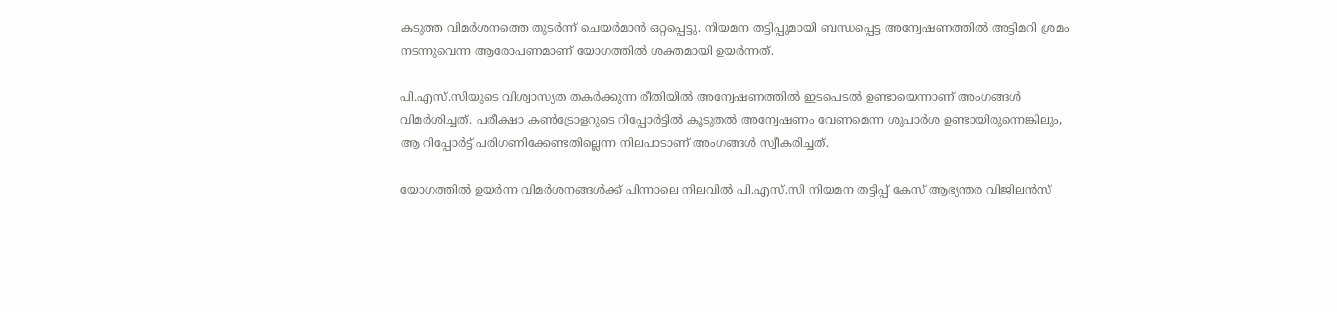കടുത്ത വിമർശനത്തെ തുടർന്ന് ചെയർമാൻ ഒറ്റപ്പെട്ടു. നിയമന തട്ടിപ്പുമായി ബന്ധപ്പെട്ട അന്വേഷണത്തിൽ അട്ടിമറി ശ്രമം നടന്നുവെന്ന ആരോപണമാണ് യോഗത്തിൽ ശക്തമായി ഉയർന്നത്.

പി.എസ്.സിയുടെ വിശ്വാസ്യത തകർക്കുന്ന രീതിയിൽ അന്വേഷണത്തിൽ ഇടപെടൽ ഉണ്ടായെന്നാണ് അംഗങ്ങൾ വിമർശിച്ചത്. പരീക്ഷാ കൺട്രോളറുടെ റിപ്പോർട്ടിൽ കൂടുതൽ അന്വേഷണം വേണമെന്ന ശുപാർശ ഉണ്ടായിരുന്നെങ്കിലും, ആ റിപ്പോർട്ട് പരിഗണിക്കേണ്ടതില്ലെന്ന നിലപാടാണ് അംഗങ്ങൾ സ്വീകരിച്ചത്.

യോഗത്തിൽ ഉയർന്ന വിമർശനങ്ങൾക്ക് പിന്നാലെ നിലവിൽ പി.എസ്.സി നിയമന തട്ടിപ്പ് കേസ് ആഭ്യന്തര വിജിലൻസ്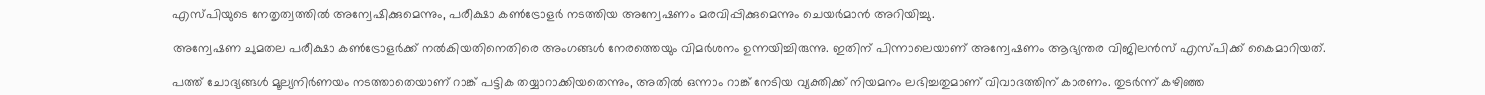എസ്‌പിയുടെ നേതൃത്വത്തിൽ അന്വേഷിക്കുമെന്നും, പരീക്ഷാ കൺട്രോളർ നടത്തിയ അന്വേഷണം മരവിപ്പിക്കുമെന്നും ചെയർമാൻ അറിയിച്ചു.

അന്വേഷണ ചുമതല പരീക്ഷാ കൺട്രോളർക്ക് നൽകിയതിനെതിരെ അംഗങ്ങൾ നേരത്തെയും വിമർശനം ഉന്നയിച്ചിരുന്നു. ഇതിന് പിന്നാലെയാണ് അന്വേഷണം ആഭ്യന്തര വിജിലൻസ് എസ്‌പിക്ക് കൈമാറിയത്.

പത്ത് ചോദ്യങ്ങൾ മൂല്യനിർണയം നടത്താതെയാണ് റാങ്ക് പട്ടിക തയ്യാറാക്കിയതെന്നും, അതിൽ ഒന്നാം റാങ്ക് നേടിയ വ്യക്തിക്ക് നിയമനം ലഭിച്ചതുമാണ് വിവാദത്തിന് കാരണം. തുടർന്ന് കഴിഞ്ഞ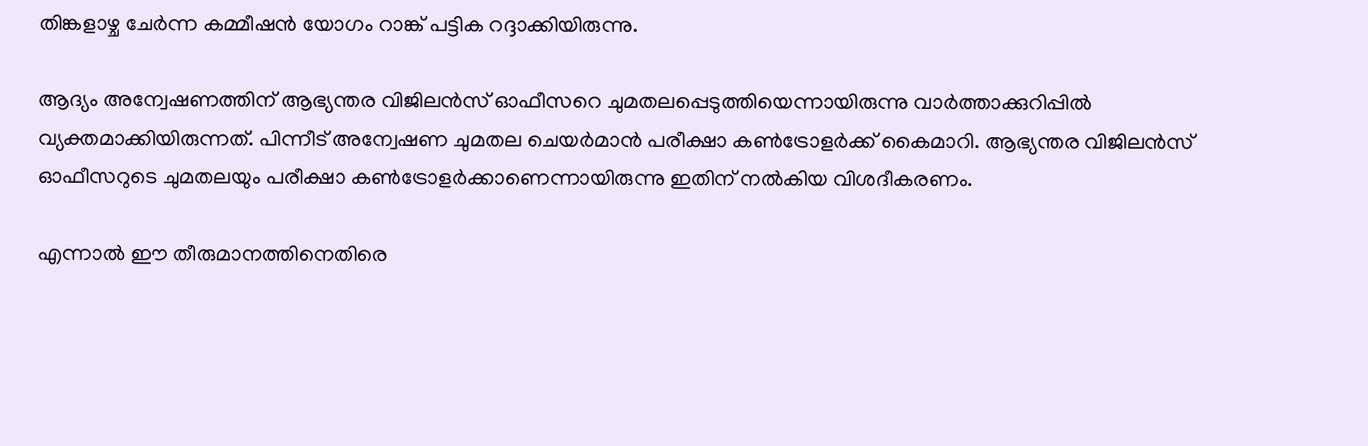തിങ്കളാഴ്ച ചേർന്ന കമ്മീഷൻ യോഗം റാങ്ക് പട്ടിക റദ്ദാക്കിയിരുന്നു.

ആദ്യം അന്വേഷണത്തിന് ആഭ്യന്തര വിജിലൻസ് ഓഫീസറെ ചുമതലപ്പെടുത്തിയെന്നായിരുന്നു വാർത്താക്കുറിപ്പിൽ വ്യക്തമാക്കിയിരുന്നത്. പിന്നീട് അന്വേഷണ ചുമതല ചെയർമാൻ പരീക്ഷാ കൺട്രോളർക്ക് കൈമാറി. ആഭ്യന്തര വിജിലൻസ് ഓഫീസറുടെ ചുമതലയും പരീക്ഷാ കൺട്രോളർക്കാണെന്നായിരുന്നു ഇതിന് നൽകിയ വിശദീകരണം.

എന്നാൽ ഈ തീരുമാനത്തിനെതിരെ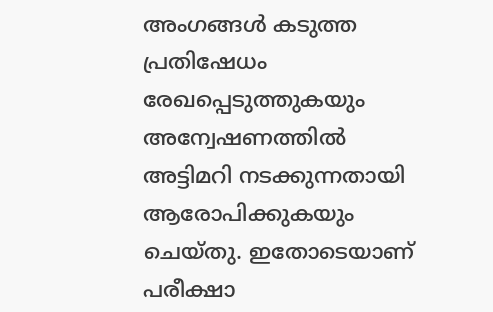അംഗങ്ങൾ കടുത്ത പ്രതിഷേധം രേഖപ്പെടുത്തുകയും അന്വേഷണത്തിൽ അട്ടിമറി നടക്കുന്നതായി ആരോപിക്കുകയും ചെയ്തു. ഇതോടെയാണ് പരീക്ഷാ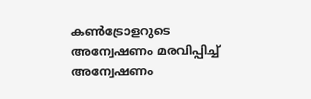കൺട്രോളറുടെ അന്വേഷണം മരവിപ്പിച്ച് അന്വേഷണം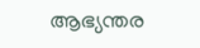ആഭ്യന്തര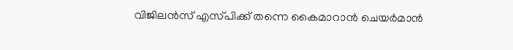വിജിലൻസ് എസ്‌പിക്ക് തന്നെ കൈമാറാൻ ചെയർമാൻ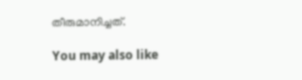തീരുമാനിച്ചത്.

You may also like